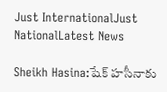Just InternationalJust NationalLatest News

Sheikh Hasina:షేక్ హసీనాకు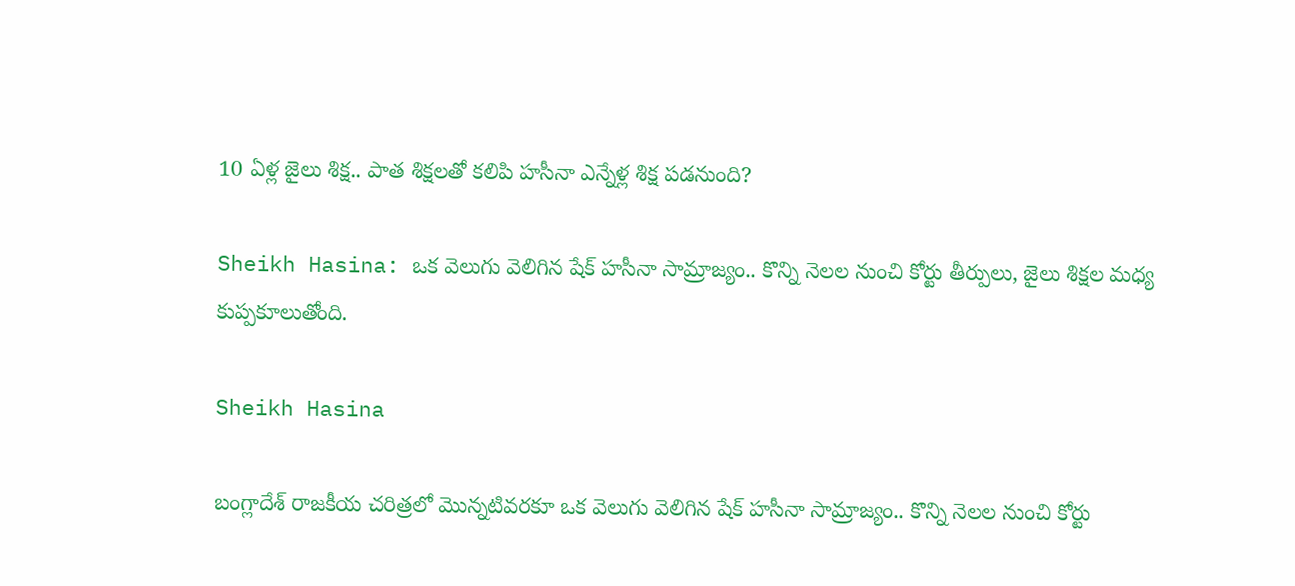10 ఏళ్ల జైలు శిక్ష.. పాత శిక్షలతో కలిపి హసీనా ఎన్నేళ్ల శిక్ష పడనుంది?

Sheikh Hasina: ఒక వెలుగు వెలిగిన షేక్ హసీనా సామ్రాజ్యం.. కొన్ని నెలల నుంచి కోర్టు తీర్పులు, జైలు శిక్షల మధ్య కుప్పకూలుతోంది.

Sheikh Hasina

బంగ్లాదేశ్ రాజకీయ చరిత్రలో మొన్నటివరకూ ఒక వెలుగు వెలిగిన షేక్ హసీనా సామ్రాజ్యం.. కొన్ని నెలల నుంచి కోర్టు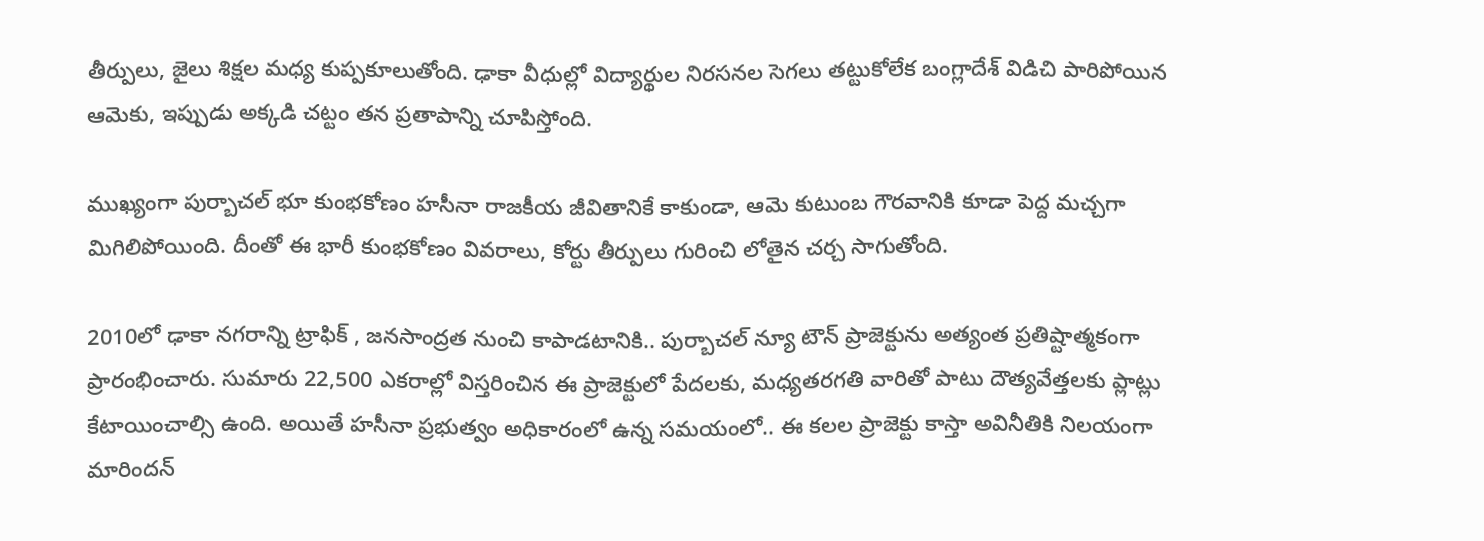తీర్పులు, జైలు శిక్షల మధ్య కుప్పకూలుతోంది. ఢాకా వీధుల్లో విద్యార్థుల నిరసనల సెగలు తట్టుకోలేక బంగ్లాదేశ్ విడిచి పారిపోయిన ఆమెకు, ఇప్పుడు అక్కడి చట్టం తన ప్రతాపాన్ని చూపిస్తోంది.

ముఖ్యంగా పుర్బాచల్ భూ కుంభకోణం హసీనా రాజకీయ జీవితానికే కాకుండా, ఆమె కుటుంబ గౌరవానికి కూడా పెద్ద మచ్చగా మిగిలిపోయింది. దీంతో ఈ భారీ కుంభకోణం వివరాలు, కోర్టు తీర్పులు గురించి లోతైన చర్చ సాగుతోంది.

2010లో ఢాకా నగరాన్ని ట్రాఫిక్ , జనసాంద్రత నుంచి కాపాడటానికి.. పుర్బాచల్ న్యూ టౌన్ ప్రాజెక్టును అత్యంత ప్రతిష్టాత్మకంగా ప్రారంభించారు. సుమారు 22,500 ఎకరాల్లో విస్తరించిన ఈ ప్రాజెక్టులో పేదలకు, మధ్యతరగతి వారితో పాటు దౌత్యవేత్తలకు ప్లాట్లు కేటాయించాల్సి ఉంది. అయితే హసీనా ప్రభుత్వం అధికారంలో ఉన్న సమయంలో.. ఈ కలల ప్రాజెక్టు కాస్తా అవినీతికి నిలయంగా మారిందన్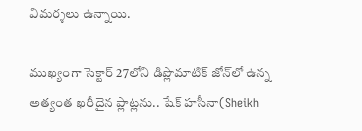విమర్శలు ఉన్నాయి.

ముఖ్యంగా సెక్టార్ 27లోని డిప్లొమాటిక్ జోన్‌లో ఉన్న అత్యంత ఖరీదైన ప్లాట్లను.. షేక్ హసీనా(Sheikh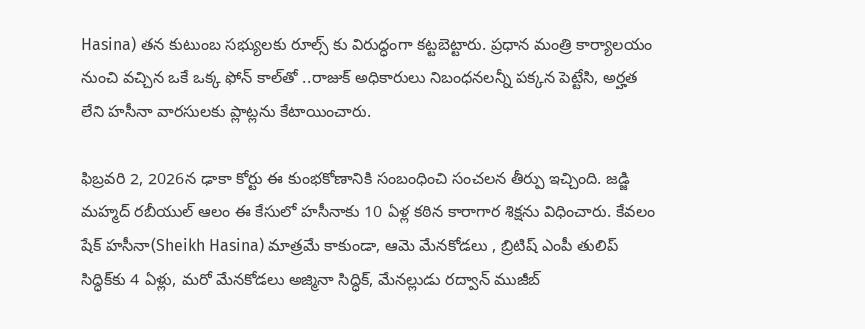Hasina) తన కుటుంబ సభ్యులకు రూల్స్ కు విరుద్ధంగా కట్టబెట్టారు. ప్రధాన మంత్రి కార్యాలయం నుంచి వచ్చిన ఒకే ఒక్క ఫోన్ కాల్‌తో ..రాజుక్ అధికారులు నిబంధనలన్నీ పక్కన పెట్టేసి, అర్హత లేని హసీనా వారసులకు ప్లాట్లను కేటాయించారు.

ఫిబ్రవరి 2, 2026న ఢాకా కోర్టు ఈ కుంభకోణానికి సంబంధించి సంచలన తీర్పు ఇచ్చింది. జడ్జి మహ్మద్ రబీయుల్ ఆలం ఈ కేసులో హసీనాకు 10 ఏళ్ల కఠిన కారాగార శిక్షను విధించారు. కేవలం షేక్ హసీనా(Sheikh Hasina) మాత్రమే కాకుండా, ఆమె మేనకోడలు , బ్రిటిష్ ఎంపీ తులిప్ సిద్ధిక్‌కు 4 ఏళ్లు, మరో మేనకోడలు అజ్మినా సిద్ధిక్, మేనల్లుడు రద్వాన్ ముజీబ్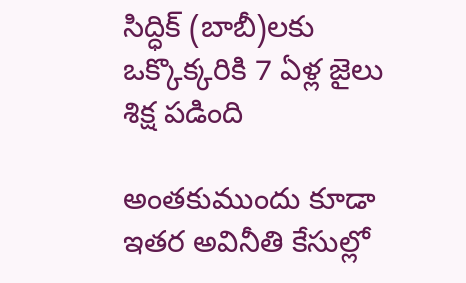సిద్ధిక్ (బాబీ)లకు ఒక్కొక్కరికి 7 ఏళ్ల జైలు శిక్ష పడింది

అంతకుముందు కూడా ఇతర అవినీతి కేసుల్లో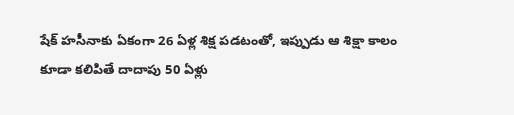షేక్ హసీనాకు ఏకంగా 26 ఏళ్ల శిక్ష పడటంతో, ఇప్పుడు ఆ శిక్షా కాలం కూడా కలిపితే దాదాపు 50 ఏళ్లు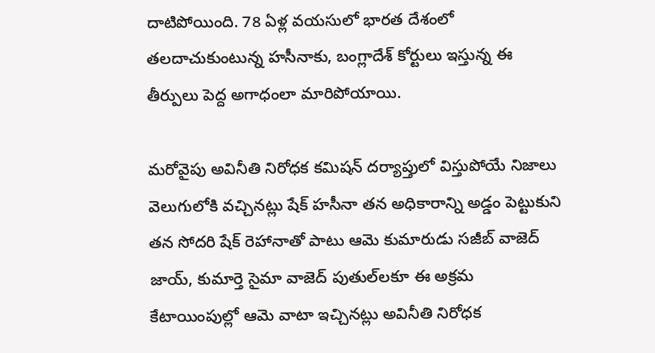దాటిపోయింది. 78 ఏళ్ల వయసులో భారత దేశంలో తలదాచుకుంటున్న హసీనాకు, బంగ్లాదేశ్ కోర్టులు ఇస్తున్న ఈ తీర్పులు పెద్ద అగాధంలా మారిపోయాయి.

మరోవైపు అవినీతి నిరోధక కమిషన్ దర్యాప్తులో విస్తుపోయే నిజాలు వెలుగులోకి వచ్చినట్లు షేక్ హసీనా తన అధికారాన్ని అడ్డం పెట్టుకుని తన సోదరి షేక్ రెహానాతో పాటు ఆమె కుమారుడు సజీబ్ వాజెద్ జాయ్, కుమార్తె సైమా వాజెద్ పుతుల్‌లకూ ఈ అక్రమ కేటాయింపుల్లో ఆమె వాటా ఇచ్చినట్లు అవినీతి నిరోధక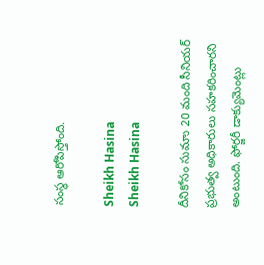సంస్థ ఆరోపిస్తోంది.

Sheikh Hasina
Sheikh Hasina

దీనికోసం సుమాు 20 మంది సీనియర్ ప్రభుత్వ అధికారులు సహకరించారని అంటుంది. ఫోర్జరీ డాక్యుమెంట్లు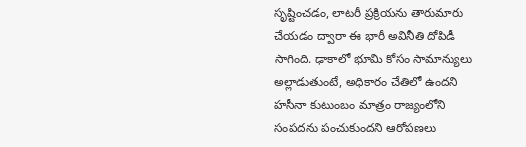సృష్టించడం, లాటరీ ప్రక్రియను తారుమారు చేయడం ద్వారా ఈ భారీ అవినీతి దోపిడీ సాగింది. ఢాకాలో భూమి కోసం సామాన్యులు అల్లాడుతుంటే, అధికారం చేతిలో ఉందని హసీనా కుటుంబం మాత్రం రాజ్యంలోని సంపదను పంచుకుందని ఆరోపణలు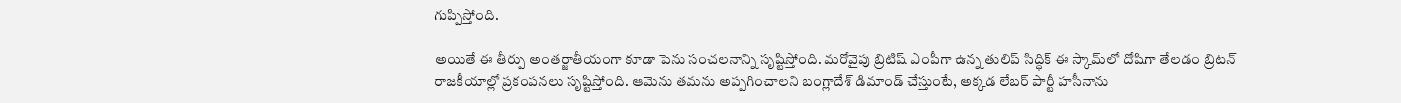గుప్పిస్తోంది.

అయితే ఈ తీర్పు అంతర్జాతీయంగా కూడా పెను సంచలనాన్ని సృష్టిస్తోంది. మరోవైపు బ్రిటిష్ ఎంపీగా ఉన్న తులిప్ సిద్ధిక్ ఈ స్కామ్‌లో దోషిగా తేలడం బ్రిటన్ రాజకీయాల్లో ప్రకంపనలు సృష్టిస్తోంది. ఆమెను తమను అప్పగించాలని బంగ్లాదేశ్ డిమాండ్ చేస్తుంటే, అక్కడ లేబర్ పార్టీ హసీనాను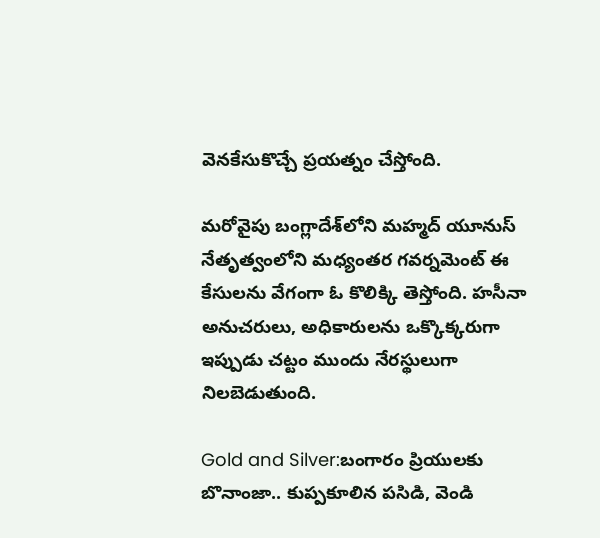వెనకేసుకొచ్చే ప్రయత్నం చేస్తోంది.

మరోవైపు బంగ్లాదేశ్‌లోని మహ్మద్ యూనుస్ నేతృత్వంలోని మధ్యంతర గవర్నమెంట్ ఈ కేసులను వేగంగా ఓ కొలిక్కి తెస్తోంది. హసీనా అనుచరులు, అధికారులను ఒక్కొక్కరుగా ఇప్పుడు చట్టం ముందు నేరస్థులుగా నిలబెడుతుంది.

Gold and Silver:బంగారం ప్రియులకు బొనాంజా.. కుప్పకూలిన పసిడి, వెండి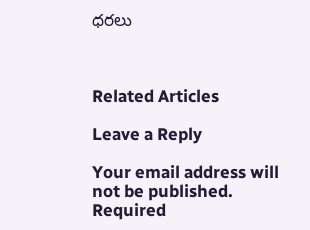ధరలు



Related Articles

Leave a Reply

Your email address will not be published. Required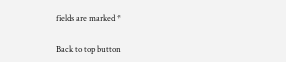fields are marked *

Back to top button